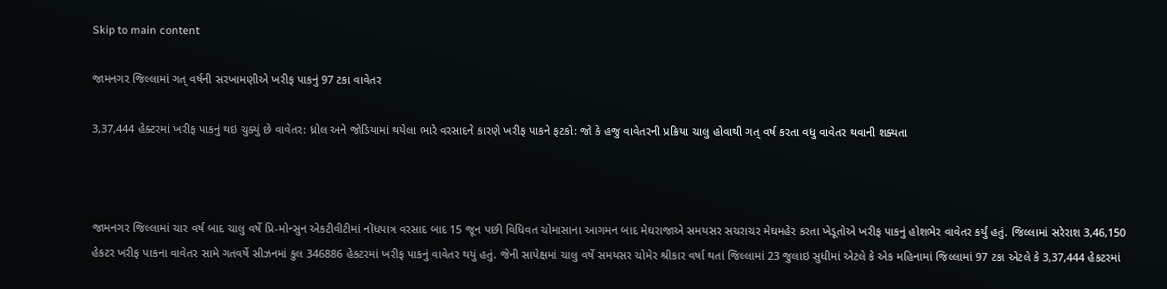Skip to main content

જામનગર જિલ્લામાં ગત્ વર્ષની સરખામણીએ ખરીફ પાકનું 97 ટકા વાવેતર

3,37,444 હેક્ટરમાં ખરીફ પાકનું થઇ ચુક્યું છે વાવેતર: ધ્રોલ અને જોડિયામાં થયેલા ભારે વરસાદને કારણે ખરીફ પાકને ફટકો: જો કે હજુ વાવેતરની પ્રક્રિયા ચાલુ હોવાથી ગત્ વર્ષ કરતા વધુ વાવેતર થવાની શક્યતા



જામનગર જિલ્લામાં ચાર વર્ષ બાદ ચાલુ વર્ષે પ્રિ-મોન્સુન એકટીવીટીમાં નોંધપાત્ર વરસાદ બાદ 15 જૂન પછી વિધિવત ચોમાસાના આગમન બાદ મેઘરાજાએ સમયસર સચરાચર મેઘમહેર કરતા ખેડૂતોએ ખરીફ પાકનું હોશભેર વાવેતર કર્યું હતું. જિલ્લામાં સરેરાશ 3,46,150 હેકટર ખરીફ પાકના વાવેતર સામે ગતવર્ષે સીઝનમાં કુલ 346886 હેકટરમાં ખરીફ પાકનું વાવેતર થયું હતું. જેની સાપેક્ષમાં ચાલુ વર્ષે સમયસર ચોમેર શ્રીકાર વર્ષા થતાં જિલ્લામાં 23 જુલાઇ સુધીમાં એટલે કે એક મહિનામાં જિલ્લામાં 97 ટકા એટલે કે 3,37,444 હેકટરમાં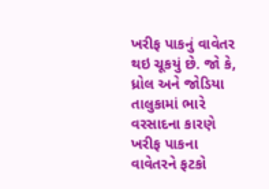ખરીફ પાકનું વાવેતર થઇ ચૂકયું છે. જો કે, ધ્રોલ અને જોડિયા તાલુકામાં ભારે વરસાદના કારણે ખરીફ પાકના વાવેતરને ફટકો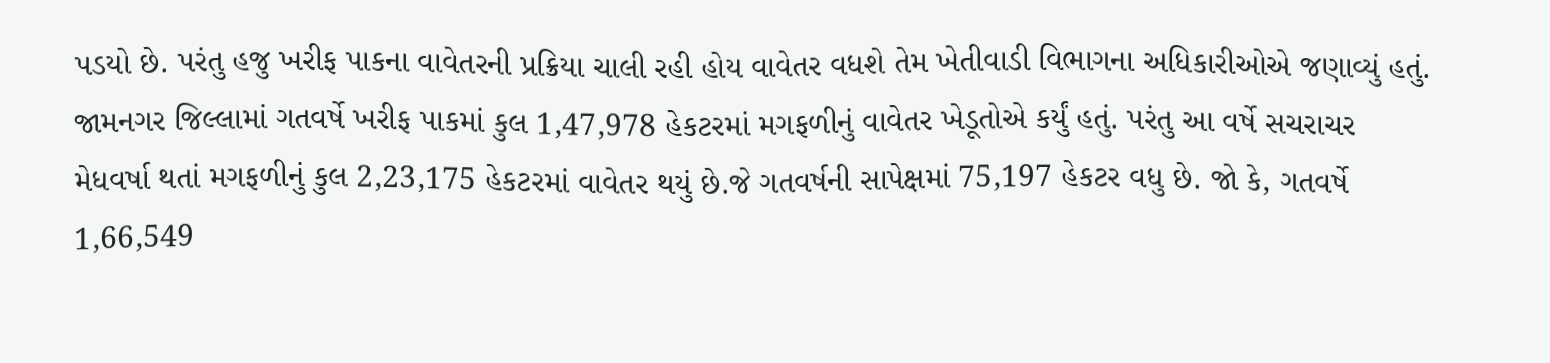પડયો છે. પરંતુ હજુ ખરીફ પાકના વાવેતરની પ્રક્રિયા ચાલી રહી હોય વાવેતર વધશે તેમ ખેતીવાડી વિભાગના અધિકારીઓએ જણાવ્યું હતું.
જામનગર જિલ્લામાં ગતવર્ષે ખરીફ પાકમાં કુલ 1,47,978 હેકટરમાં મગફળીનું વાવેતર ખેડૂતોએ કર્યું હતું. પરંતુ આ વર્ષે સચરાચર મેધવર્ષા થતાં મગફળીનું કુલ 2,23,175 હેકટરમાં વાવેતર થયું છે.જે ગતવર્ષની સાપેક્ષમાં 75,197 હેકટર વધુ છે. જો કે, ગતવર્ષે 1,66,549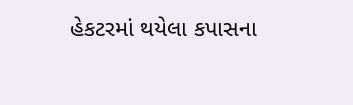હેકટરમાં થયેલા કપાસના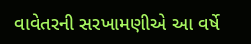વાવેતરની સરખામણીએ આ વર્ષે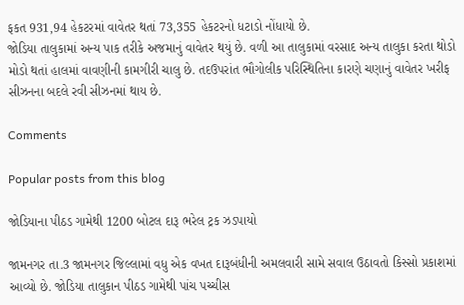ફકત 931,94 હેકટરમાં વાવેતર થતાં 73,355 હેકટરનો ધટાડો નોંધાયો છે.
જોડિયા તાલુકામાં અન્ય પાક તરીકે અજમાનું વાવેતર થયું છે. વળી આ તાલુકામાં વરસાદ અન્ય તાલુકા કરતા થોડો મોડો થતાં હાલમાં વાવણીની કામગીરી ચાલુ છે. તદઉપરાંત ભૌગોલીક પરિસ્થિતિના કારણે ચણાનું વાવેતર ખરીફ સીઝનના બદલે રવી સીઝનમાં થાય છે.

Comments

Popular posts from this blog

જોડિયાના પીઠડ ગામેથી 1200 બોટલ દારૂ ભરેલ ટ્રક ઝડપાયો

જામનગર તા.3 જામનગર જિલ્લામાં વધુ એક વખત દારૂબંધીની અમલવારી સામે સવાલ ઉઠાવતો કિસ્સો પ્રકાશમાં આવ્યો છે. જોડિયા તાલુકાન પીઠડ ગામેથી પાંચ પચ્ચીસ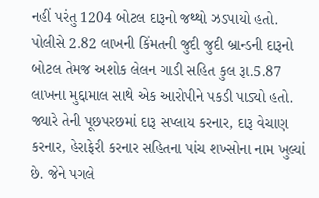નહીં પરંતુ 1204 બોટલ દારૂનો જથ્થો ઝડપાયો હતો. પોલીસે 2.82 લાખની કિંમતની જુદી જુદી બ્રાન્ડની દારૂનો બોટલ તેમજ અશોક લેલન ગાડી સહિત કુલ રૂા.5.87 લાખના મુદ્દામાલ સાથે એક આરોપીને પકડી પાડ્યો હતો. જ્યારે તેની પૂછપરછમાં દારૂ સપ્લાય કરનાર, દારૂ વેચાણ કરનાર, હેરાફેરી કરનાર સહિતના પાંચ શખ્સોના નામ ખુલ્યાં છે. જેને પગલે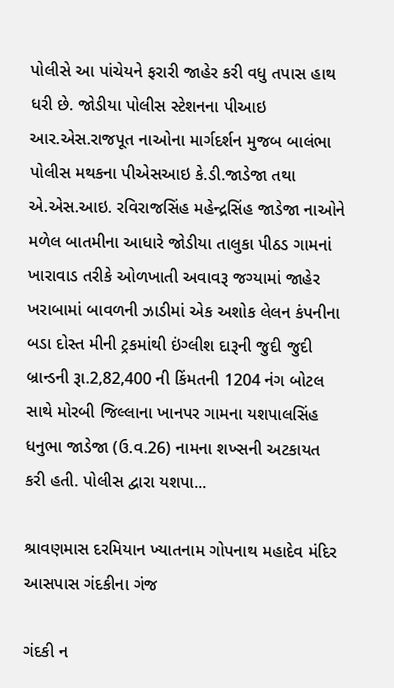પોલીસે આ પાંચેયને ફરારી જાહેર કરી વધુ તપાસ હાથ ધરી છે. જોડીયા પોલીસ સ્ટેશનના પીઆઇ આર.એસ.રાજપૂત નાઓના માર્ગદર્શન મુજબ બાલંભા પોલીસ મથકના પીએસઆઇ કે.ડી.જાડેજા તથા એ.એસ.આઇ. રવિરાજસિંહ મહેન્દ્રસિંહ જાડેજા નાઓને મળેલ બાતમીના આધારે જોડીયા તાલુકા પીઠડ ગામનાં ખારાવાડ તરીકે ઓળખાતી અવાવરૂ જગ્યામાં જાહેર ખરાબામાં બાવળની ઝાડીમાં એક અશોક લેલન કંપનીના બડા દોસ્ત મીની ટ્રકમાંથી ઇંગ્લીશ દારૂની જુદી જુદી બ્રાન્ડની રૂા.2,82,400 ની કિંમતની 1204 નંગ બોટલ સાથે મોરબી જિલ્લાના ખાનપર ગામના યશપાલસિંહ ધનુભા જાડેજા (ઉ.વ.26) નામના શખ્સની અટકાયત કરી હતી. પોલીસ દ્વારા યશપા...

શ્રાવણમાસ દરમિયાન ખ્યાતનામ ગોપનાથ મહાદેવ મંદિર આસપાસ ગંદકીના ગંજ

ગંદકી ન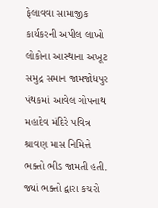ફેલાવવા સામાજીક કાર્યકરની અપીલ લાખો લોકોના આસ્થાના અખૂટ સમુદ્ર સમાન જામજોધપુર પંથકમાં આવેલ ગોપનાથ મહાદેવ મંદિરે પવિત્ર શ્રાવણ માસ નિમિત્તે ભક્તો ભીડ જામતી હતી. જ્યાં ભક્તો દ્વારા કચરો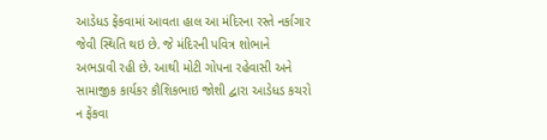આડેધડ ફેંકવામાં આવતા હાલ આ મંદિરના રસ્તે નર્કાગાર જેવી સ્થિતિ થઇ છે. જે મંદિરની પવિત્ર શોભાને અભડાવી રહી છે. આથી મોટી ગોપના રહેવાસી અને સામાજીક કાર્યકર કૌશિકભાઇ જોશી દ્વારા આડેધડ કચરો ન ફેંકવા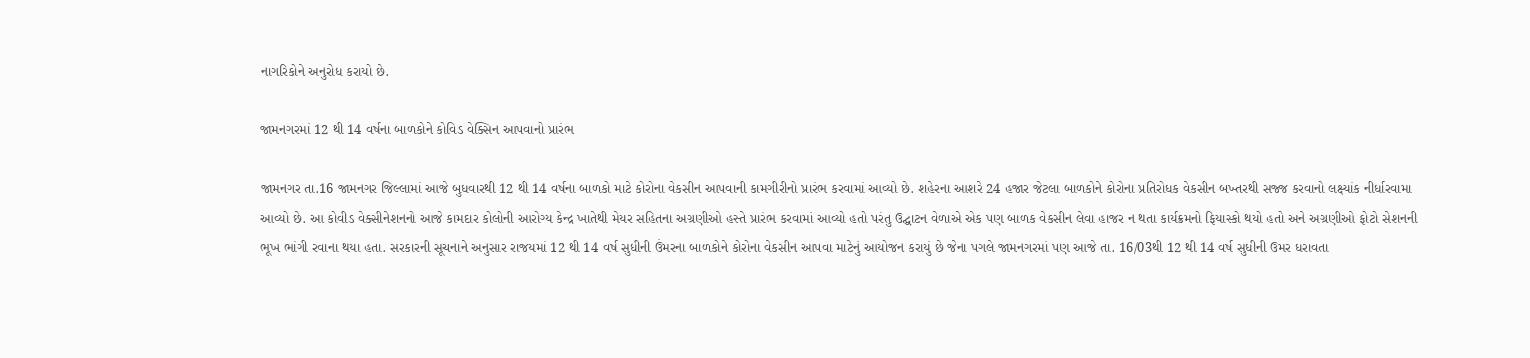નાગરિકોને અનુરોધ કરાયો છે.

જામનગરમાં 12 થી 14 વર્ષના બાળકોને કોવિડ વેક્સિન આપવાનો પ્રારંભ

જામનગર તા.16 જામનગર જિલ્લામાં આજે બુધવારથી 12 થી 14 વર્ષના બાળકો માટે કોરોના વેકસીન આપવાની કામગીરીનો પ્રારંભ કરવામાં આવ્યો છે. શહેરના આશરે 24 હજાર જેટલા બાળકોને કોરોના પ્રતિરોધક વેકસીન બખ્તરથી સજ્જ કરવાનો લક્ષ્યાંક નીર્ધારવામા આવ્યો છે. આ કોવીડ વેક્સીનેશનનો આજે કામદાર કોલોની આરોગ્ય કેન્દ્ર ખાતેથી મેયર સહિતના અગ્રણીઓ હસ્તે પ્રારંભ કરવામાં આવ્યો હતો પરંતુ ઉદ્ઘાટન વેળાએ એક પણ બાળક વેકસીન લેવા હાજર ન થતા કાર્યક્રમનો ફિયાસ્કો થયો હતો અને અગ્રણીઓ ફોટો સેશનની ભૂખ ભાંગી રવાના થયા હતા. સરકારની સૂચનાને અનુસાર રાજયમાં 12 થી 14 વર્ષ સુધીની ઉંમરના બાળકોને કોરોના વેકસીન આપવા માટેનું આયોજન કરાયું છે જેના પગલે જામનગરમાં પણ આજે તા. 16/03થી 12 થી 14 વર્ષ સુધીની ઉમર ધરાવતા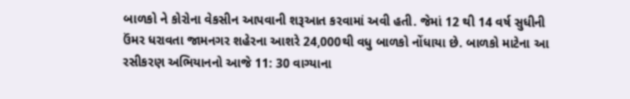બાળકો ને કોરોના વેકસીન આપવાની શરૂઆત કરવામાં અવી હતી. જેમાં 12 થી 14 વર્ષ સુધીની ઉંમર ધરાવતા જામનગર શહેરના આશરે 24,000થી વધુ બાળકો નોંધાયા છે. બાળકો માટેના આ રસીકરણ અભિયાનનો આજે 11: 30 વાગ્યાના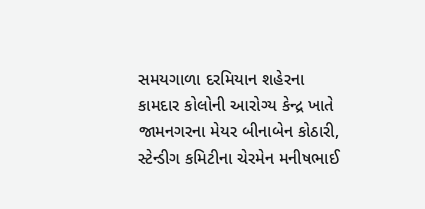સમયગાળા દરમિયાન શહેરના કામદાર કોલોની આરોગ્ય કેન્દ્ર ખાતે જામનગરના મેયર બીનાબેન કોઠારી, સ્ટેન્ડીગ કમિટીના ચેરમેન મનીષભાઈ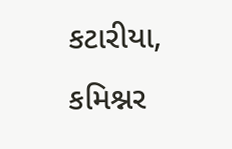કટારીયા, કમિશ્નર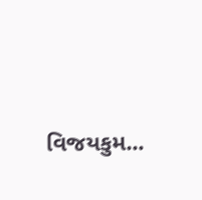વિજયકુમ...